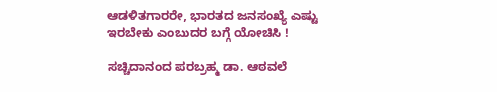ಆಡಳಿತಗಾರರೇ, ಭಾರತದ ಜನಸಂಖ್ಯೆ ಎಷ್ಟು ಇರಬೇಕು ಎಂಬುದರ ಬಗ್ಗೆ ಯೋಚಿಸಿ !

ಸಚ್ಚಿದಾನಂದ ಪರಬ್ರಹ್ಮ ಡಾ. ಆಠವಲೆ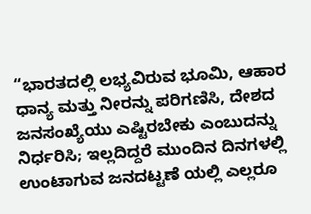“ಭಾರತದಲ್ಲಿ ಲಭ್ಯವಿರುವ ಭೂಮಿ, ಆಹಾರ ಧಾನ್ಯ ಮತ್ತು ನೀರನ್ನು ಪರಿಗಣಿಸಿ, ದೇಶದ ಜನಸಂಖ್ಯೆಯು ಎಷ್ಟಿರಬೇಕು ಎಂಬುದನ್ನು ನಿರ್ಧರಿಸಿ; ಇಲ್ಲದಿದ್ದರೆ ಮುಂದಿನ ದಿನಗಳಲ್ಲಿ ಉಂಟಾಗುವ ಜನದಟ್ಟಣೆ ಯಲ್ಲಿ ಎಲ್ಲರೂ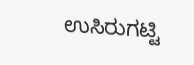ಉಸಿರುಗಟ್ಟಿ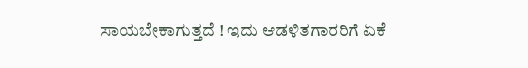ಸಾಯಬೇಕಾಗುತ್ತದೆ ! ಇದು ಆಡಳಿತಗಾರರಿಗೆ ಏಕೆ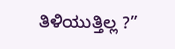ತಿಳಿಯುತ್ತಿಲ್ಲ ?”